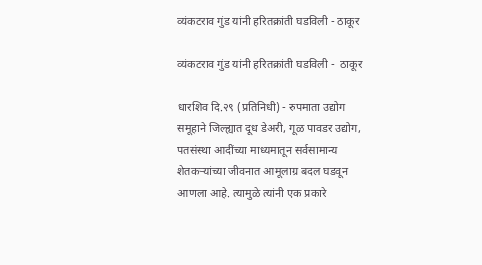व्यंकटराव गुंड यांनी हरितक्रांती घडविली - ठाकूर

व्यंकटराव गुंड यांनी हरितक्रांती घडविली -  ठाकूर

धारशिव दि.२९ (प्रतिनिधी) - रुपमाता उद्योग समूहाने जिल्ह्यात दूध डेअरी, गूळ पावडर उद्योग, पतसंस्था आदींच्या माध्यमातून सर्वसामान्य शेतकऱ्यांच्या जीवनात आमूलाग्र बदल घडवून आणला आहे. त्यामुळे त्यांनी एक प्रकारे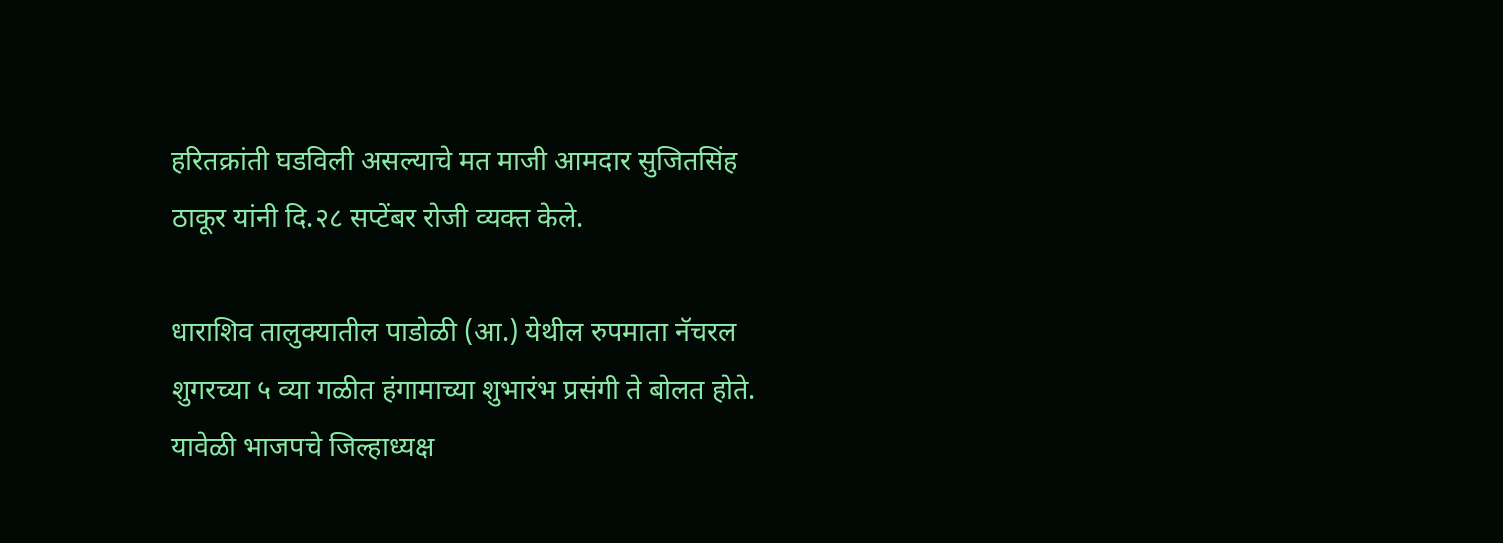हरितक्रांती घडविली असल्याचे मत माजी आमदार सुजितसिंह ठाकूर यांनी दि.२८ सप्टेंबर रोजी व्यक्त केले.

धाराशिव तालुक्यातील पाडोळी (आ.) येथील रुपमाता नॅचरल शुगरच्या ५ व्या गळीत हंगामाच्या शुभारंभ प्रसंगी ते बोलत होते. यावेळी भाजपचे जिल्हाध्यक्ष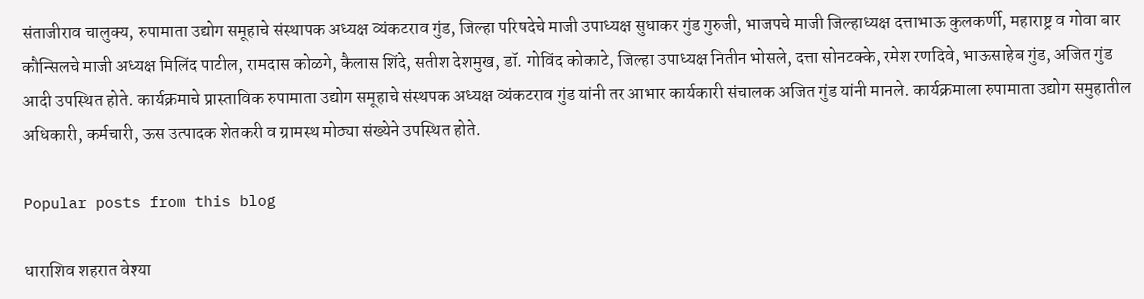संताजीराव चालुक्य, रुपामाता उद्योग समूहाचे संस्थापक अध्यक्ष व्यंकटराव गुंड, जिल्हा परिषदेचे माजी उपाध्यक्ष सुधाकर गुंड गुरुजी, भाजपचे माजी जिल्हाध्यक्ष दत्ताभाऊ कुलकर्णी, महाराष्ट्र व गोवा बार कौन्सिलचे माजी अध्यक्ष मिलिंद पाटील, रामदास कोळगे, कैलास शिंदे, सतीश देशमुख, डॉ. गोविंद कोकाटे, जिल्हा उपाध्यक्ष नितीन भोसले, दत्ता सोनटक्के, रमेश रणदिवे, भाऊसाहेब गुंड, अजित गुंड आदी उपस्थित होते. कार्यक्रमाचे प्रास्ताविक रुपामाता उद्योग समूहाचे संस्थपक अध्यक्ष व्यंकटराव गुंड यांनी तर आभार कार्यकारी संचालक अजित गुंड यांनी मानले. कार्यक्रमाला रुपामाता उद्योग समुहातील अधिकारी, कर्मचारी, ऊस उत्पादक शेतकरी व ग्रामस्थ मोठ्या संख्येने उपस्थित होते.

Popular posts from this blog

धाराशिव शहरात वेश्या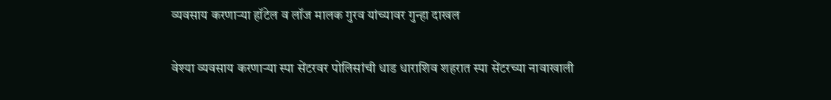व्यवसाय करणाऱ्या हॉटेल व लॉज मालक गुरव यांच्यावर गुन्हा दाखल

वेश्या व्यवसाय करणाऱ्या स्पा सेंटरवर पोलिसांची धाड धाराशिव शहरात स्पा सेंटरच्या नावाखाली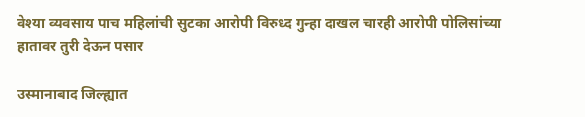वेश्या व्यवसाय पाच महिलांची सुटका आरोपी विरुध्द गुन्हा दाखल चारही आरोपी पोलिसांच्या हातावर तुरी देऊन पसार

उस्मानाबाद जिल्ह्यात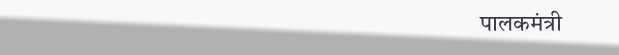पालकमंत्री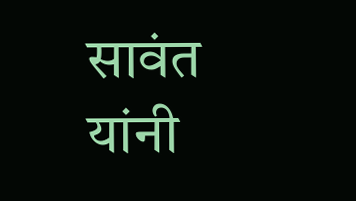सावंत यांनी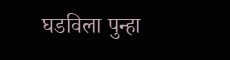घडविला पुन्हा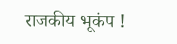राजकीय भूकंप !